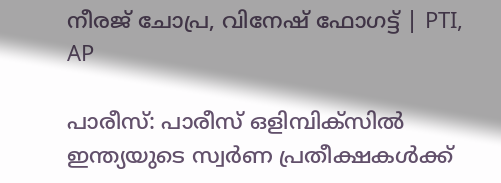നീരജ് ചോപ്ര, വിനേഷ് ഫോഗട്ട്‌ | PTI, AP

പാരീസ്: പാരീസ് ഒളിമ്പിക്‌സില്‍ ഇന്ത്യയുടെ സ്വര്‍ണ പ്രതീക്ഷകള്‍ക്ക്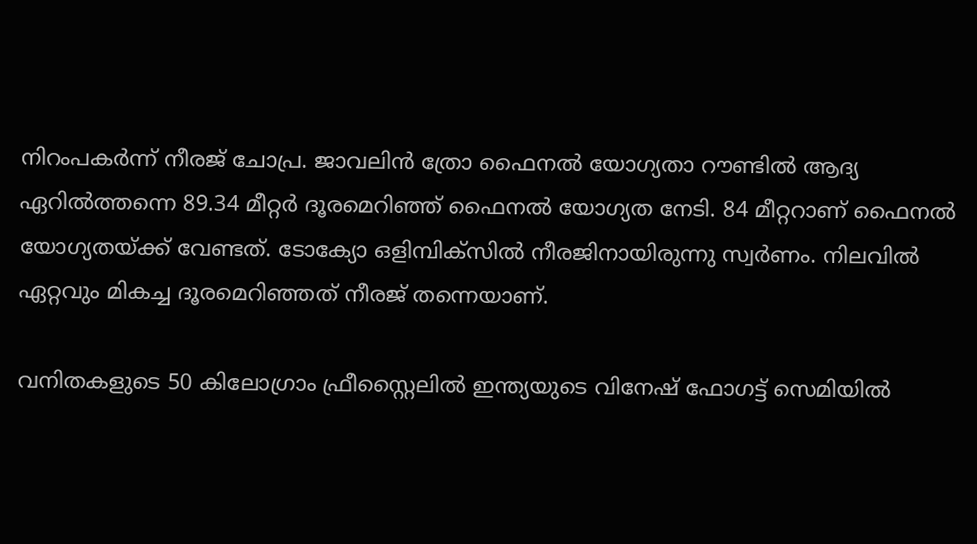നിറംപകര്‍ന്ന് നീരജ് ചോപ്ര. ജാവലിന്‍ ത്രോ ഫൈനല്‍ യോഗ്യതാ റൗണ്ടില്‍ ആദ്യ ഏറില്‍ത്തന്നെ 89.34 മീറ്റര്‍ ദൂരമെറിഞ്ഞ് ഫൈനല്‍ യോഗ്യത നേടി. 84 മീറ്ററാണ് ഫൈനല്‍ യോഗ്യതയ്ക്ക് വേണ്ടത്. ടോക്യോ ഒളിമ്പിക്‌സില്‍ നീരജിനായിരുന്നു സ്വര്‍ണം. നിലവില്‍ ഏറ്റവും മികച്ച ദൂരമെറിഞ്ഞത് നീരജ് തന്നെയാണ്.

വനിതകളുടെ 50 കിലോഗ്രാം ഫ്രീസ്റ്റൈലില്‍ ഇന്ത്യയുടെ വിനേഷ് ഫോഗട്ട് സെമിയില്‍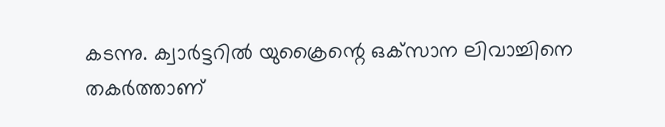കടന്നു. ക്വാര്‍ട്ടറില്‍ യുക്രൈന്റെ ഒക്‌സാന ലിവാച്ചിനെ തകര്‍ത്താണ്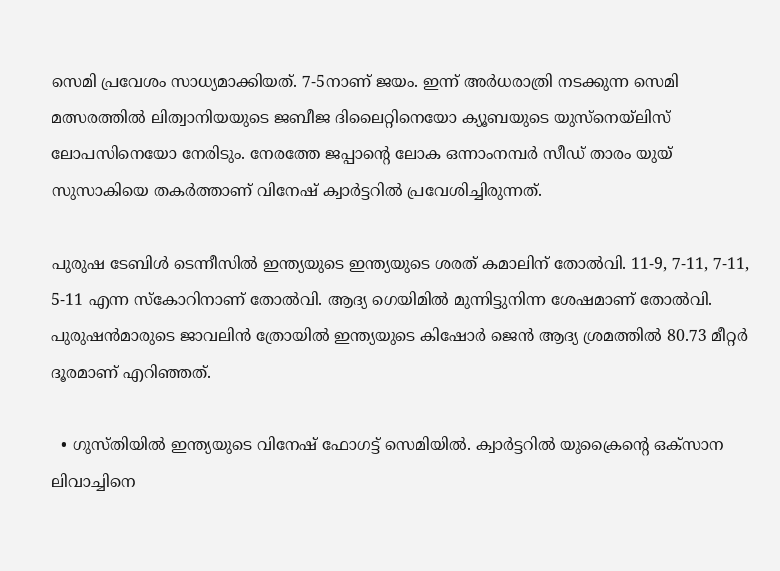സെമി പ്രവേശം സാധ്യമാക്കിയത്. 7-5നാണ് ജയം. ഇന്ന് അര്‍ധരാത്രി നടക്കുന്ന സെമി മത്സരത്തില്‍ ലിത്വാനിയയുടെ ജബീജ ദിലൈറ്റിനെയോ ക്യൂബയുടെ യുസ്‌നെയ്‌ലിസ് ലോപസിനെയോ നേരിടും. നേരത്തേ ജപ്പാന്റെ ലോക ഒന്നാംനമ്പര്‍ സീഡ് താരം യുയ് സുസാകിയെ തകര്‍ത്താണ് വിനേഷ് ക്വാര്‍ട്ടറില്‍ പ്രവേശിച്ചിരുന്നത്.

പുരുഷ ടേബിള്‍ ടെന്നീസില്‍ ഇന്ത്യയുടെ ഇന്ത്യയുടെ ശരത് കമാലിന് തോല്‍വി. 11-9, 7-11, 7-11, 5-11 എന്ന സ്‌കോറിനാണ് തോല്‍വി. ആദ്യ ഗെയിമില്‍ മുന്നിട്ടുനിന്ന ശേഷമാണ് തോല്‍വി. പുരുഷന്‍മാരുടെ ജാവലിന്‍ ത്രോയില്‍ ഇന്ത്യയുടെ കിഷോര്‍ ജെന്‍ ആദ്യ ശ്രമത്തില്‍ 80.73 മീറ്റര്‍ ദൂരമാണ് എറിഞ്ഞത്.

  • ഗുസ്തിയില്‍ ഇന്ത്യയുടെ വിനേഷ് ഫോഗട്ട് സെമിയില്‍. ക്വാര്‍ട്ടറില്‍ യുക്രൈന്റെ ഒക്‌സാന ലിവാച്ചിനെ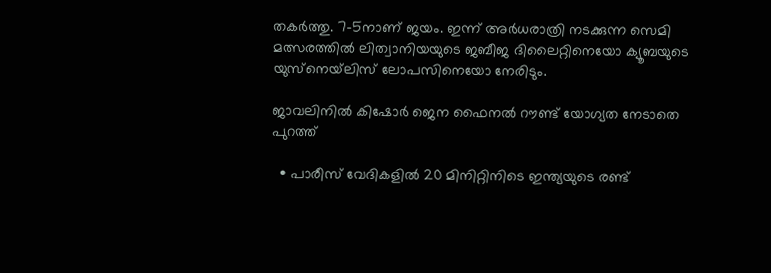തകര്‍ത്തു. 7-5നാണ് ജയം. ഇന്ന് അര്‍ധരാത്രി നടക്കുന്ന സെമി മത്സരത്തില്‍ ലിത്വാനിയയുടെ ജബീജ ദിലൈറ്റിനെയോ ക്യൂബയുടെ യുസ്‌നെയ്‌ലിസ് ലോപസിനെയോ നേരിടും.

ജാവലിനില്‍ കിഷോര്‍ ജെന ഫൈനല്‍ റൗണ്ട് യോഗ്യത നേടാതെ പുറത്ത്‌

  • പാരീസ് വേദികളില്‍ 20 മിനിറ്റിനിടെ ഇന്ത്യയുടെ രണ്ട്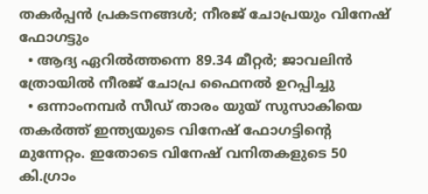തകര്‍പ്പന്‍ പ്രകടനങ്ങള്‍; നീരജ് ചോപ്രയും വിനേഷ് ഫോഗട്ടും
  • ആദ്യ ഏറില്‍ത്തന്നെ 89.34 മീറ്റര്‍; ജാവലിന്‍ ത്രോയില്‍ നീരജ് ചോപ്ര ഫൈനല്‍ ഉറപ്പിച്ചു
  • ഒന്നാംനമ്പര്‍ സീഡ് താരം യുയ് സുസാകിയെ തകര്‍ത്ത് ഇന്ത്യയുടെ വിനേഷ് ഫോഗട്ടിന്റെ മുന്നേറ്റം. ഇതോടെ വിനേഷ് വനിതകളുടെ 50 കി.ഗ്രാം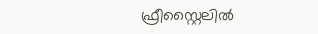ഫ്രീസ്റ്റൈലില്‍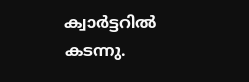ക്വാര്‍ട്ടറില്‍ കടന്നു.